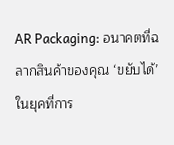AR Packaging: อนาคตที่ฉลากสินค้าของคุณ ‘ขยับได้’
ในยุคที่การ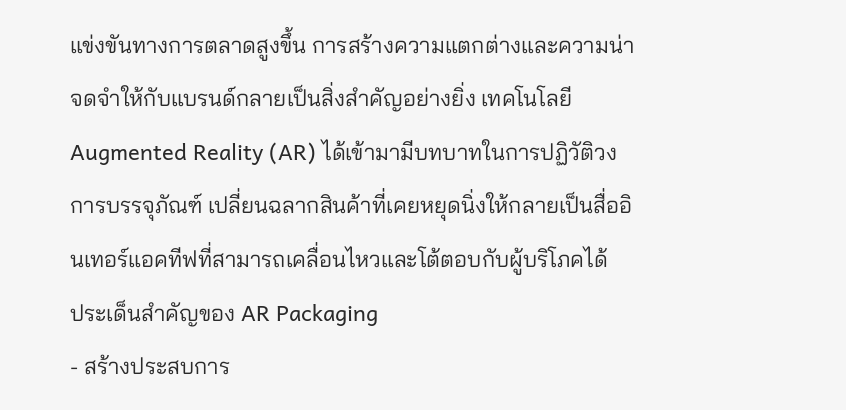แข่งขันทางการตลาดสูงขึ้น การสร้างความแตกต่างและความน่าจดจำให้กับแบรนด์กลายเป็นสิ่งสำคัญอย่างยิ่ง เทคโนโลยี Augmented Reality (AR) ได้เข้ามามีบทบาทในการปฏิวัติวงการบรรจุภัณฑ์ เปลี่ยนฉลากสินค้าที่เคยหยุดนิ่งให้กลายเป็นสื่ออินเทอร์แอคทีฟที่สามารถเคลื่อนไหวและโต้ตอบกับผู้บริโภคได้
ประเด็นสำคัญของ AR Packaging
- สร้างประสบการ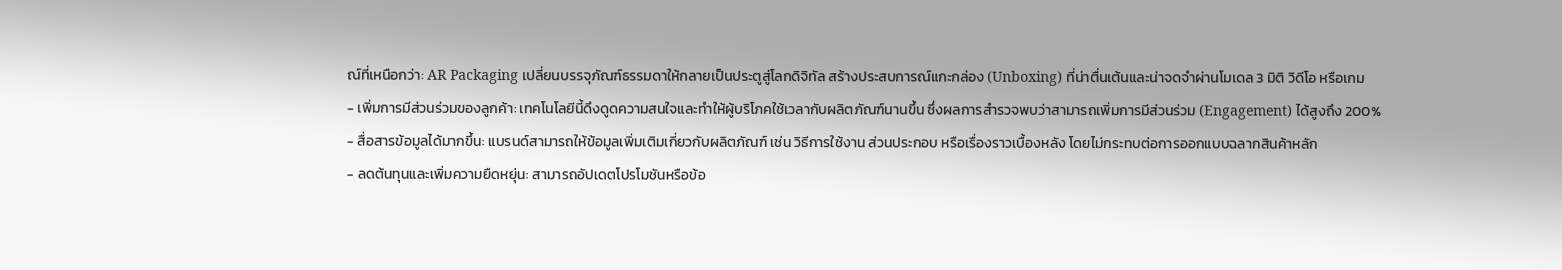ณ์ที่เหนือกว่า: AR Packaging เปลี่ยนบรรจุภัณฑ์ธรรมดาให้กลายเป็นประตูสู่โลกดิจิทัล สร้างประสบการณ์แกะกล่อง (Unboxing) ที่น่าตื่นเต้นและน่าจดจำผ่านโมเดล 3 มิติ วิดีโอ หรือเกม
- เพิ่มการมีส่วนร่วมของลูกค้า: เทคโนโลยีนี้ดึงดูดความสนใจและทำให้ผู้บริโภคใช้เวลากับผลิตภัณฑ์นานขึ้น ซึ่งผลการสำรวจพบว่าสามารถเพิ่มการมีส่วนร่วม (Engagement) ได้สูงถึง 200%
- สื่อสารข้อมูลได้มากขึ้น: แบรนด์สามารถให้ข้อมูลเพิ่มเติมเกี่ยวกับผลิตภัณฑ์ เช่น วิธีการใช้งาน ส่วนประกอบ หรือเรื่องราวเบื้องหลัง โดยไม่กระทบต่อการออกแบบฉลากสินค้าหลัก
- ลดต้นทุนและเพิ่มความยืดหยุ่น: สามารถอัปเดตโปรโมชันหรือข้อ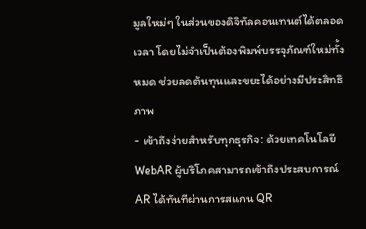มูลใหม่ๆ ในส่วนของดิจิทัลคอนเทนต์ได้ตลอดเวลา โดยไม่จำเป็นต้องพิมพ์บรรจุภัณฑ์ใหม่ทั้งหมด ช่วยลดต้นทุนและขยะได้อย่างมีประสิทธิภาพ
- เข้าถึงง่ายสำหรับทุกธุรกิจ: ด้วยเทคโนโลยี WebAR ผู้บริโภคสามารถเข้าถึงประสบการณ์ AR ได้ทันทีผ่านการสแกน QR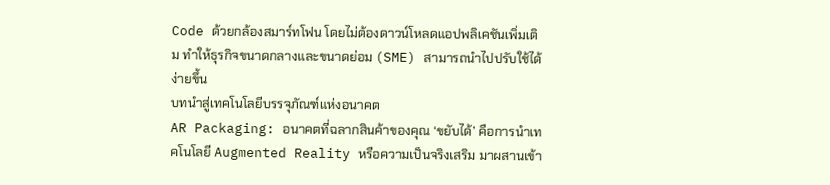Code ด้วยกล้องสมาร์ทโฟน โดยไม่ต้องดาวน์โหลดแอปพลิเคชันเพิ่มเติม ทำให้ธุรกิจขนาดกลางและขนาดย่อม (SME) สามารถนำไปปรับใช้ได้ง่ายขึ้น
บทนำสู่เทคโนโลยีบรรจุภัณฑ์แห่งอนาคต
AR Packaging: อนาคตที่ฉลากสินค้าของคุณ ‘ขยับได้’ คือการนำเทคโนโลยี Augmented Reality หรือความเป็นจริงเสริม มาผสานเข้า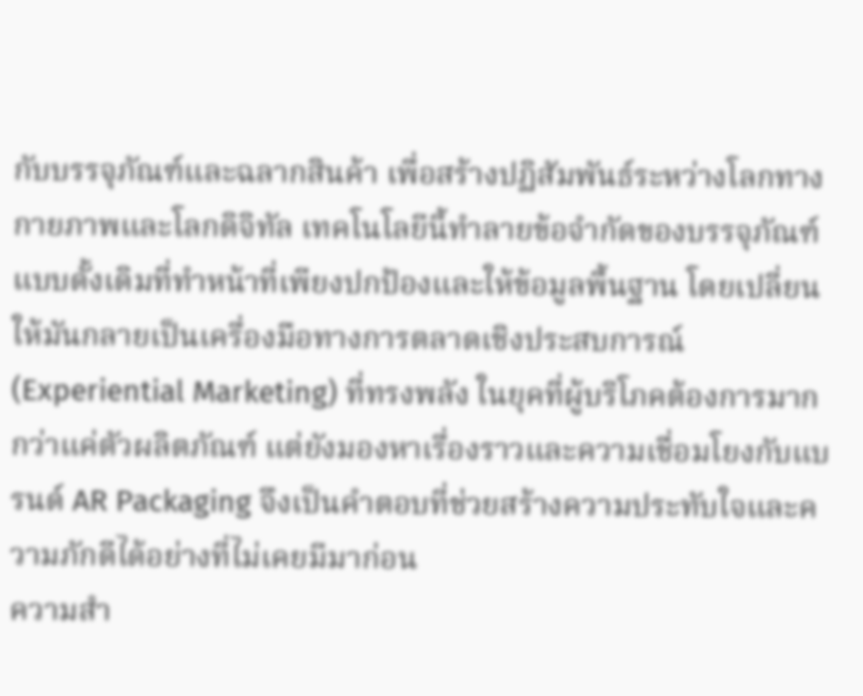กับบรรจุภัณฑ์และฉลากสินค้า เพื่อสร้างปฏิสัมพันธ์ระหว่างโลกทางกายภาพและโลกดิจิทัล เทคโนโลยีนี้ทำลายข้อจำกัดของบรรจุภัณฑ์แบบดั้งเดิมที่ทำหน้าที่เพียงปกป้องและให้ข้อมูลพื้นฐาน โดยเปลี่ยนให้มันกลายเป็นเครื่องมือทางการตลาดเชิงประสบการณ์ (Experiential Marketing) ที่ทรงพลัง ในยุคที่ผู้บริโภคต้องการมากกว่าแค่ตัวผลิตภัณฑ์ แต่ยังมองหาเรื่องราวและความเชื่อมโยงกับแบรนด์ AR Packaging จึงเป็นคำตอบที่ช่วยสร้างความประทับใจและความภักดีได้อย่างที่ไม่เคยมีมาก่อน
ความสำ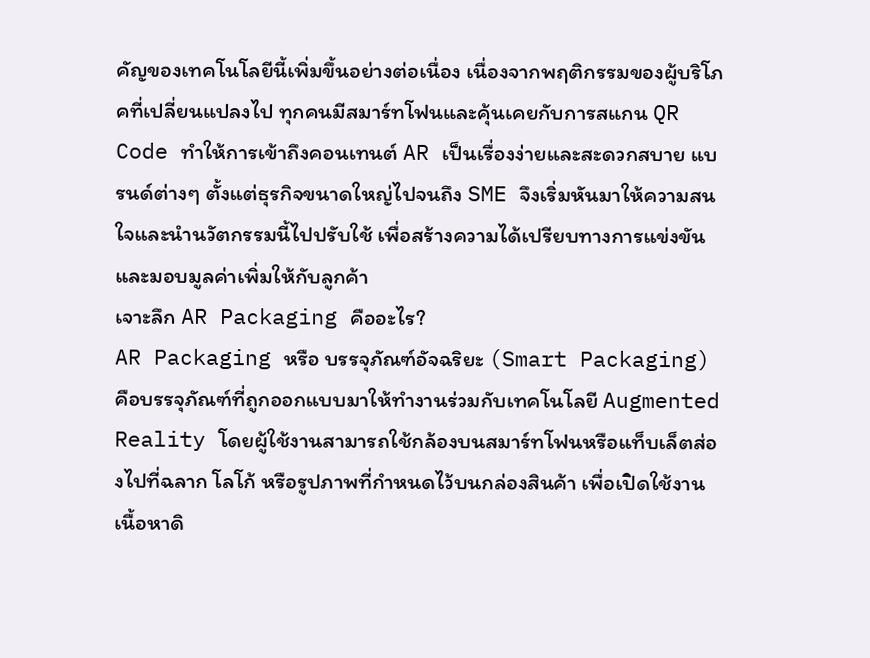คัญของเทคโนโลยีนี้เพิ่มขึ้นอย่างต่อเนื่อง เนื่องจากพฤติกรรมของผู้บริโภคที่เปลี่ยนแปลงไป ทุกคนมีสมาร์ทโฟนและคุ้นเคยกับการสแกน QR Code ทำให้การเข้าถึงคอนเทนต์ AR เป็นเรื่องง่ายและสะดวกสบาย แบรนด์ต่างๆ ตั้งแต่ธุรกิจขนาดใหญ่ไปจนถึง SME จึงเริ่มหันมาให้ความสนใจและนำนวัตกรรมนี้ไปปรับใช้ เพื่อสร้างความได้เปรียบทางการแข่งขันและมอบมูลค่าเพิ่มให้กับลูกค้า
เจาะลึก AR Packaging คืออะไร?
AR Packaging หรือ บรรจุภัณฑ์อัจฉริยะ (Smart Packaging) คือบรรจุภัณฑ์ที่ถูกออกแบบมาให้ทำงานร่วมกับเทคโนโลยี Augmented Reality โดยผู้ใช้งานสามารถใช้กล้องบนสมาร์ทโฟนหรือแท็บเล็ตส่องไปที่ฉลาก โลโก้ หรือรูปภาพที่กำหนดไว้บนกล่องสินค้า เพื่อเปิดใช้งานเนื้อหาดิ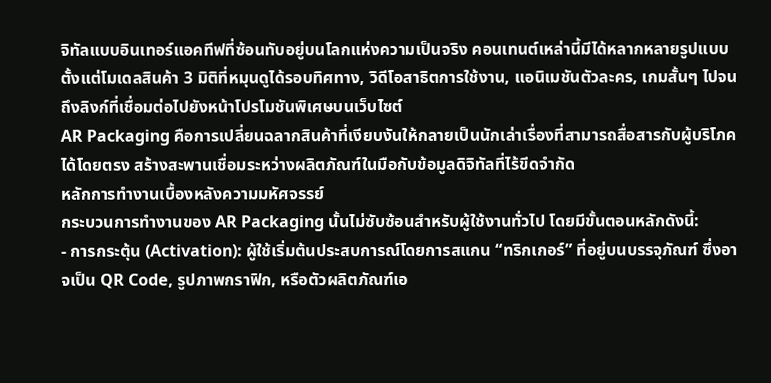จิทัลแบบอินเทอร์แอคทีฟที่ซ้อนทับอยู่บนโลกแห่งความเป็นจริง คอนเทนต์เหล่านี้มีได้หลากหลายรูปแบบ ตั้งแต่โมเดลสินค้า 3 มิติที่หมุนดูได้รอบทิศทาง, วิดีโอสาธิตการใช้งาน, แอนิเมชันตัวละคร, เกมสั้นๆ ไปจนถึงลิงก์ที่เชื่อมต่อไปยังหน้าโปรโมชันพิเศษบนเว็บไซต์
AR Packaging คือการเปลี่ยนฉลากสินค้าที่เงียบงันให้กลายเป็นนักเล่าเรื่องที่สามารถสื่อสารกับผู้บริโภคได้โดยตรง สร้างสะพานเชื่อมระหว่างผลิตภัณฑ์ในมือกับข้อมูลดิจิทัลที่ไร้ขีดจำกัด
หลักการทำงานเบื้องหลังความมหัศจรรย์
กระบวนการทำงานของ AR Packaging นั้นไม่ซับซ้อนสำหรับผู้ใช้งานทั่วไป โดยมีขั้นตอนหลักดังนี้:
- การกระตุ้น (Activation): ผู้ใช้เริ่มต้นประสบการณ์โดยการสแกน “ทริกเกอร์” ที่อยู่บนบรรจุภัณฑ์ ซึ่งอาจเป็น QR Code, รูปภาพกราฟิก, หรือตัวผลิตภัณฑ์เอ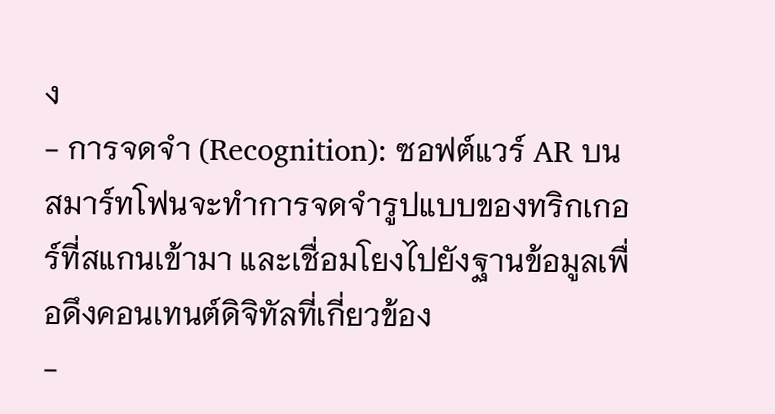ง
- การจดจำ (Recognition): ซอฟต์แวร์ AR บนสมาร์ทโฟนจะทำการจดจำรูปแบบของทริกเกอร์ที่สแกนเข้ามา และเชื่อมโยงไปยังฐานข้อมูลเพื่อดึงคอนเทนต์ดิจิทัลที่เกี่ยวข้อง
-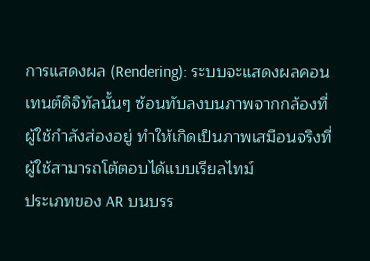การแสดงผล (Rendering): ระบบจะแสดงผลคอนเทนต์ดิจิทัลนั้นๆ ซ้อนทับลงบนภาพจากกล้องที่ผู้ใช้กำลังส่องอยู่ ทำให้เกิดเป็นภาพเสมือนจริงที่ผู้ใช้สามารถโต้ตอบได้แบบเรียลไทม์
ประเภทของ AR บนบรร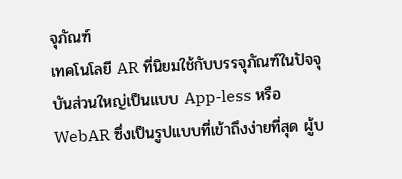จุภัณฑ์
เทคโนโลยี AR ที่นิยมใช้กับบรรจุภัณฑ์ในปัจจุบันส่วนใหญ่เป็นแบบ App-less หรือ WebAR ซึ่งเป็นรูปแบบที่เข้าถึงง่ายที่สุด ผู้บ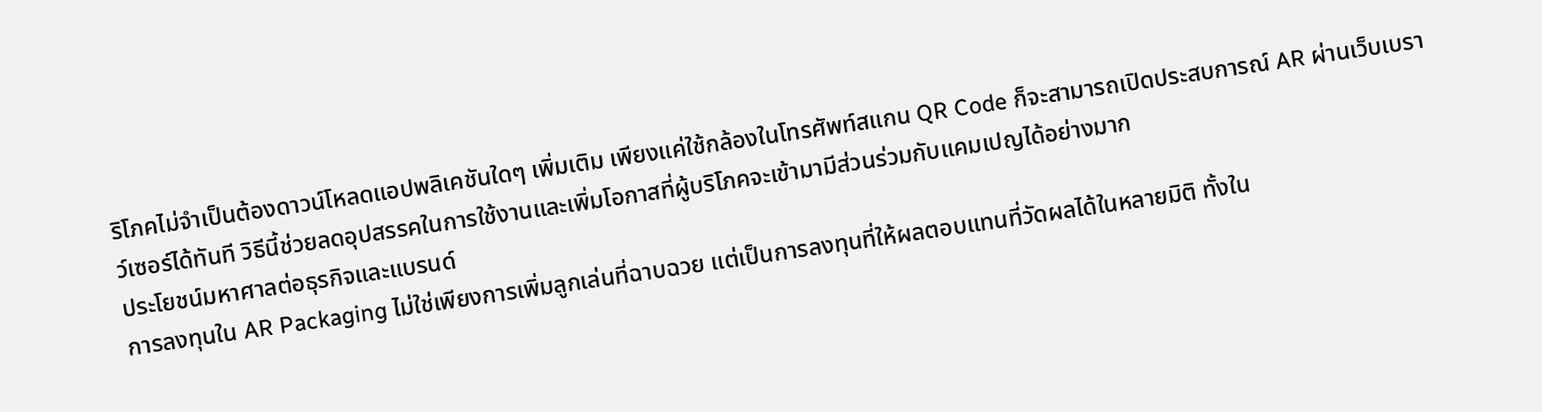ริโภคไม่จำเป็นต้องดาวน์โหลดแอปพลิเคชันใดๆ เพิ่มเติม เพียงแค่ใช้กล้องในโทรศัพท์สแกน QR Code ก็จะสามารถเปิดประสบการณ์ AR ผ่านเว็บเบราว์เซอร์ได้ทันที วิธีนี้ช่วยลดอุปสรรคในการใช้งานและเพิ่มโอกาสที่ผู้บริโภคจะเข้ามามีส่วนร่วมกับแคมเปญได้อย่างมาก
ประโยชน์มหาศาลต่อธุรกิจและแบรนด์
การลงทุนใน AR Packaging ไม่ใช่เพียงการเพิ่มลูกเล่นที่ฉาบฉวย แต่เป็นการลงทุนที่ให้ผลตอบแทนที่วัดผลได้ในหลายมิติ ทั้งใน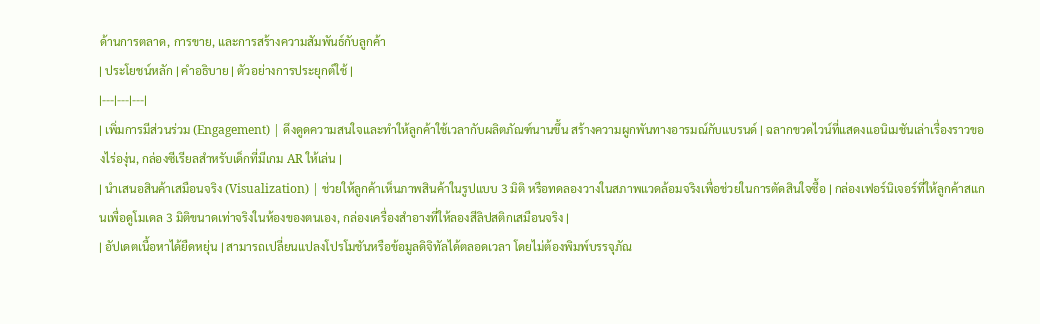ด้านการตลาด, การขาย, และการสร้างความสัมพันธ์กับลูกค้า
| ประโยชน์หลัก | คำอธิบาย | ตัวอย่างการประยุกต์ใช้ |
|---|---|---|
| เพิ่มการมีส่วนร่วม (Engagement) | ดึงดูดความสนใจและทำให้ลูกค้าใช้เวลากับผลิตภัณฑ์นานขึ้น สร้างความผูกพันทางอารมณ์กับแบรนด์ | ฉลากขวดไวน์ที่แสดงแอนิเมชันเล่าเรื่องราวของไร่องุ่น, กล่องซีเรียลสำหรับเด็กที่มีเกม AR ให้เล่น |
| นำเสนอสินค้าเสมือนจริง (Visualization) | ช่วยให้ลูกค้าเห็นภาพสินค้าในรูปแบบ 3 มิติ หรือทดลองวางในสภาพแวดล้อมจริงเพื่อช่วยในการตัดสินใจซื้อ | กล่องเฟอร์นิเจอร์ที่ให้ลูกค้าสแกนเพื่อดูโมเดล 3 มิติขนาดเท่าจริงในห้องของตนเอง, กล่องเครื่องสำอางที่ให้ลองสีลิปสติกเสมือนจริง |
| อัปเดตเนื้อหาได้ยืดหยุ่น | สามารถเปลี่ยนแปลงโปรโมชันหรือข้อมูลดิจิทัลได้ตลอดเวลา โดยไม่ต้องพิมพ์บรรจุภัณ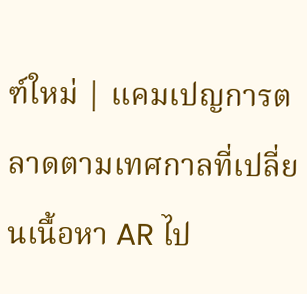ฑ์ใหม่ | แคมเปญการตลาดตามเทศกาลที่เปลี่ยนเนื้อหา AR ไป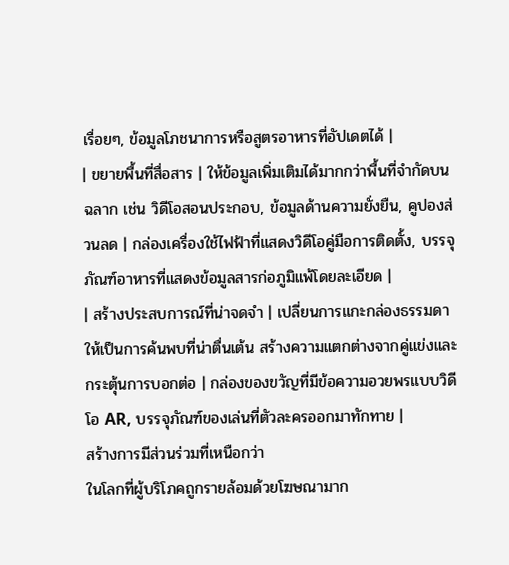เรื่อยๆ, ข้อมูลโภชนาการหรือสูตรอาหารที่อัปเดตได้ |
| ขยายพื้นที่สื่อสาร | ให้ข้อมูลเพิ่มเติมได้มากกว่าพื้นที่จำกัดบนฉลาก เช่น วิดีโอสอนประกอบ, ข้อมูลด้านความยั่งยืน, คูปองส่วนลด | กล่องเครื่องใช้ไฟฟ้าที่แสดงวิดีโอคู่มือการติดตั้ง, บรรจุภัณฑ์อาหารที่แสดงข้อมูลสารก่อภูมิแพ้โดยละเอียด |
| สร้างประสบการณ์ที่น่าจดจำ | เปลี่ยนการแกะกล่องธรรมดาให้เป็นการค้นพบที่น่าตื่นเต้น สร้างความแตกต่างจากคู่แข่งและกระตุ้นการบอกต่อ | กล่องของขวัญที่มีข้อความอวยพรแบบวิดีโอ AR, บรรจุภัณฑ์ของเล่นที่ตัวละครออกมาทักทาย |
สร้างการมีส่วนร่วมที่เหนือกว่า
ในโลกที่ผู้บริโภคถูกรายล้อมด้วยโฆษณามาก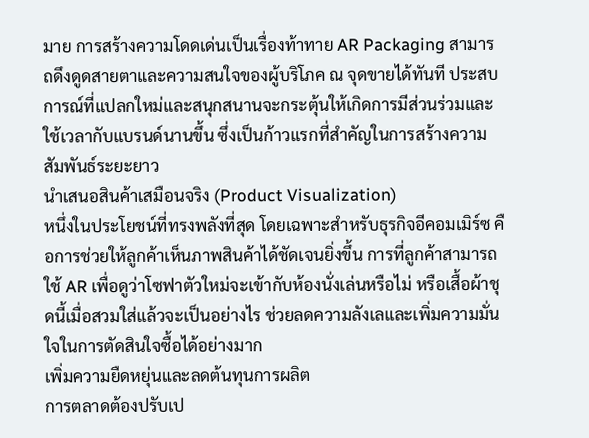มาย การสร้างความโดดเด่นเป็นเรื่องท้าทาย AR Packaging สามารถดึงดูดสายตาและความสนใจของผู้บริโภค ณ จุดขายได้ทันที ประสบการณ์ที่แปลกใหม่และสนุกสนานจะกระตุ้นให้เกิดการมีส่วนร่วมและใช้เวลากับแบรนด์นานขึ้น ซึ่งเป็นก้าวแรกที่สำคัญในการสร้างความสัมพันธ์ระยะยาว
นำเสนอสินค้าเสมือนจริง (Product Visualization)
หนึ่งในประโยชน์ที่ทรงพลังที่สุด โดยเฉพาะสำหรับธุรกิจอีคอมเมิร์ซ คือการช่วยให้ลูกค้าเห็นภาพสินค้าได้ชัดเจนยิ่งขึ้น การที่ลูกค้าสามารถใช้ AR เพื่อดูว่าโซฟาตัวใหม่จะเข้ากับห้องนั่งเล่นหรือไม่ หรือเสื้อผ้าชุดนี้เมื่อสวมใส่แล้วจะเป็นอย่างไร ช่วยลดความลังเลและเพิ่มความมั่นใจในการตัดสินใจซื้อได้อย่างมาก
เพิ่มความยืดหยุ่นและลดต้นทุนการผลิต
การตลาดต้องปรับเป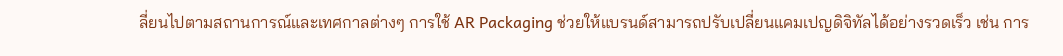ลี่ยนไปตามสถานการณ์และเทศกาลต่างๆ การใช้ AR Packaging ช่วยให้แบรนด์สามารถปรับเปลี่ยนแคมเปญดิจิทัลได้อย่างรวดเร็ว เช่น การ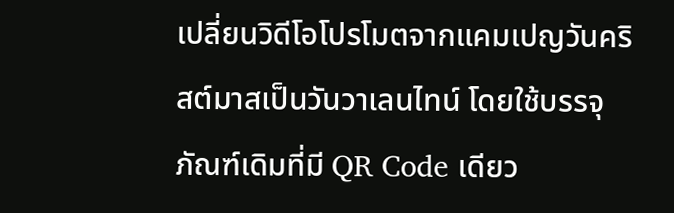เปลี่ยนวิดีโอโปรโมตจากแคมเปญวันคริสต์มาสเป็นวันวาเลนไทน์ โดยใช้บรรจุภัณฑ์เดิมที่มี QR Code เดียว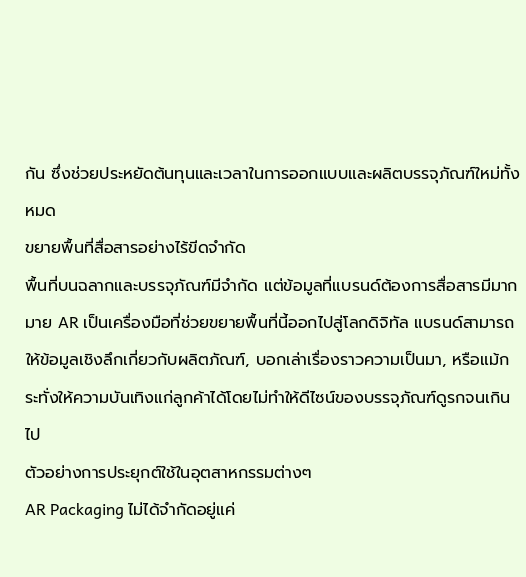กัน ซึ่งช่วยประหยัดต้นทุนและเวลาในการออกแบบและผลิตบรรจุภัณฑ์ใหม่ทั้งหมด
ขยายพื้นที่สื่อสารอย่างไร้ขีดจำกัด
พื้นที่บนฉลากและบรรจุภัณฑ์มีจำกัด แต่ข้อมูลที่แบรนด์ต้องการสื่อสารมีมากมาย AR เป็นเครื่องมือที่ช่วยขยายพื้นที่นี้ออกไปสู่โลกดิจิทัล แบรนด์สามารถให้ข้อมูลเชิงลึกเกี่ยวกับผลิตภัณฑ์, บอกเล่าเรื่องราวความเป็นมา, หรือแม้กระทั่งให้ความบันเทิงแก่ลูกค้าได้โดยไม่ทำให้ดีไซน์ของบรรจุภัณฑ์ดูรกจนเกินไป
ตัวอย่างการประยุกต์ใช้ในอุตสาหกรรมต่างๆ
AR Packaging ไม่ได้จำกัดอยู่แค่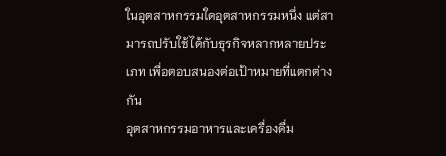ในอุตสาหกรรมใดอุตสาหกรรมหนึ่ง แต่สามารถปรับใช้ได้กับธุรกิจหลากหลายประเภท เพื่อตอบสนองต่อเป้าหมายที่แตกต่างกัน
อุตสาหกรรมอาหารและเครื่องดื่ม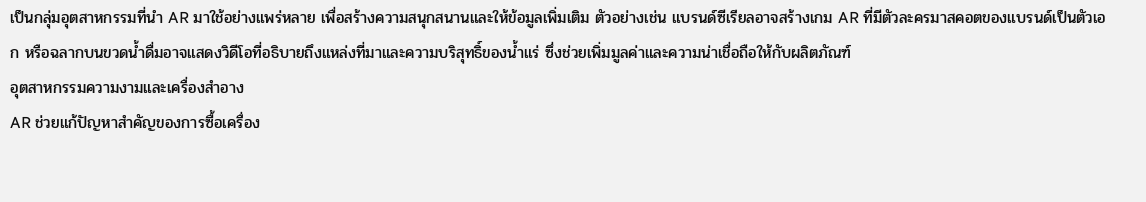เป็นกลุ่มอุตสาหกรรมที่นำ AR มาใช้อย่างแพร่หลาย เพื่อสร้างความสนุกสนานและให้ข้อมูลเพิ่มเติม ตัวอย่างเช่น แบรนด์ซีเรียลอาจสร้างเกม AR ที่มีตัวละครมาสคอตของแบรนด์เป็นตัวเอก หรือฉลากบนขวดน้ำดื่มอาจแสดงวิดีโอที่อธิบายถึงแหล่งที่มาและความบริสุทธิ์ของน้ำแร่ ซึ่งช่วยเพิ่มมูลค่าและความน่าเชื่อถือให้กับผลิตภัณฑ์
อุตสาหกรรมความงามและเครื่องสำอาง
AR ช่วยแก้ปัญหาสำคัญของการซื้อเครื่อง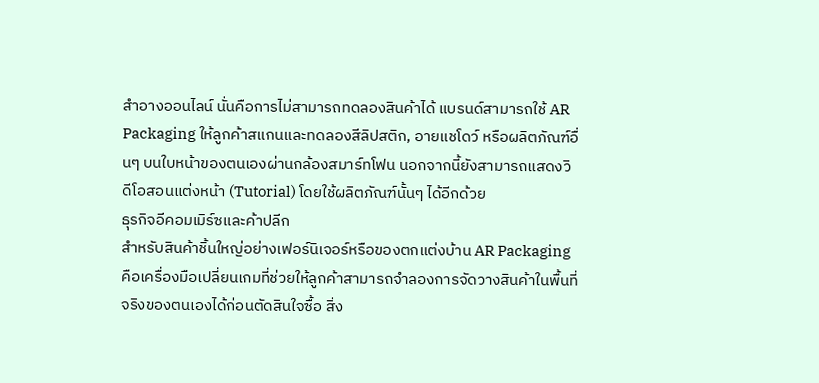สำอางออนไลน์ นั่นคือการไม่สามารถทดลองสินค้าได้ แบรนด์สามารถใช้ AR Packaging ให้ลูกค้าสแกนและทดลองสีลิปสติก, อายแชโดว์ หรือผลิตภัณฑ์อื่นๆ บนใบหน้าของตนเองผ่านกล้องสมาร์ทโฟน นอกจากนี้ยังสามารถแสดงวิดีโอสอนแต่งหน้า (Tutorial) โดยใช้ผลิตภัณฑ์นั้นๆ ได้อีกด้วย
ธุรกิจอีคอมเมิร์ซและค้าปลีก
สำหรับสินค้าชิ้นใหญ่อย่างเฟอร์นิเจอร์หรือของตกแต่งบ้าน AR Packaging คือเครื่องมือเปลี่ยนเกมที่ช่วยให้ลูกค้าสามารถจำลองการจัดวางสินค้าในพื้นที่จริงของตนเองได้ก่อนตัดสินใจซื้อ สิ่ง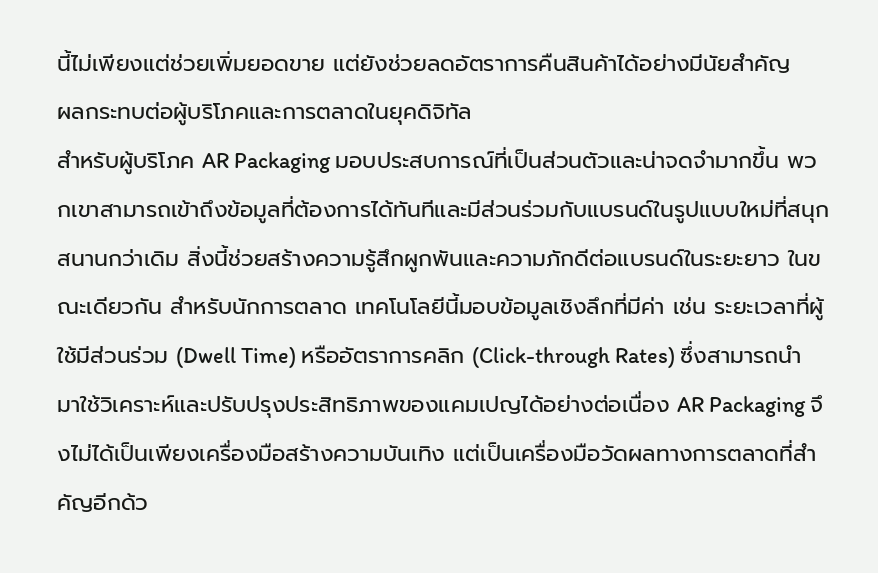นี้ไม่เพียงแต่ช่วยเพิ่มยอดขาย แต่ยังช่วยลดอัตราการคืนสินค้าได้อย่างมีนัยสำคัญ
ผลกระทบต่อผู้บริโภคและการตลาดในยุคดิจิทัล
สำหรับผู้บริโภค AR Packaging มอบประสบการณ์ที่เป็นส่วนตัวและน่าจดจำมากขึ้น พวกเขาสามารถเข้าถึงข้อมูลที่ต้องการได้ทันทีและมีส่วนร่วมกับแบรนด์ในรูปแบบใหม่ที่สนุกสนานกว่าเดิม สิ่งนี้ช่วยสร้างความรู้สึกผูกพันและความภักดีต่อแบรนด์ในระยะยาว ในขณะเดียวกัน สำหรับนักการตลาด เทคโนโลยีนี้มอบข้อมูลเชิงลึกที่มีค่า เช่น ระยะเวลาที่ผู้ใช้มีส่วนร่วม (Dwell Time) หรืออัตราการคลิก (Click-through Rates) ซึ่งสามารถนำมาใช้วิเคราะห์และปรับปรุงประสิทธิภาพของแคมเปญได้อย่างต่อเนื่อง AR Packaging จึงไม่ได้เป็นเพียงเครื่องมือสร้างความบันเทิง แต่เป็นเครื่องมือวัดผลทางการตลาดที่สำคัญอีกด้ว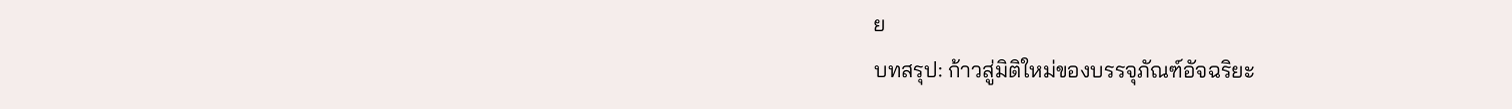ย
บทสรุป: ก้าวสู่มิติใหม่ของบรรจุภัณฑ์อัจฉริยะ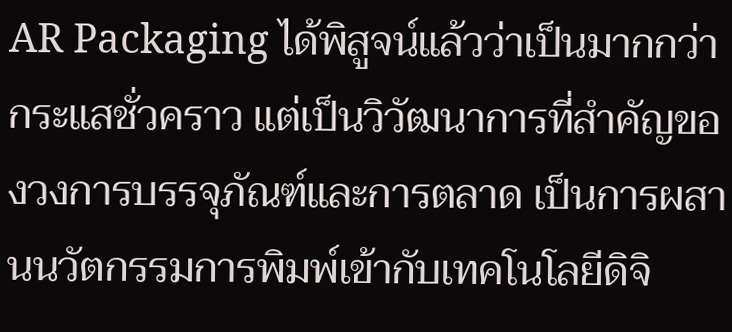AR Packaging ได้พิสูจน์แล้วว่าเป็นมากกว่ากระแสชั่วคราว แต่เป็นวิวัฒนาการที่สำคัญของวงการบรรจุภัณฑ์และการตลาด เป็นการผสานนวัตกรรมการพิมพ์เข้ากับเทคโนโลยีดิจิ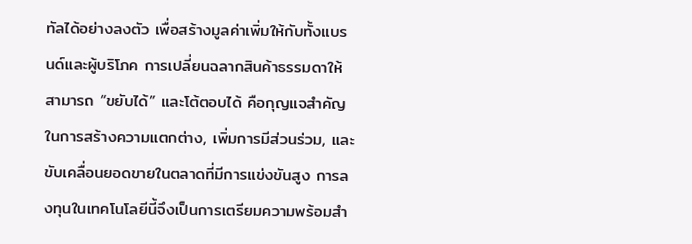ทัลได้อย่างลงตัว เพื่อสร้างมูลค่าเพิ่มให้กับทั้งแบรนด์และผู้บริโภค การเปลี่ยนฉลากสินค้าธรรมดาให้สามารถ “ขยับได้” และโต้ตอบได้ คือกุญแจสำคัญในการสร้างความแตกต่าง, เพิ่มการมีส่วนร่วม, และขับเคลื่อนยอดขายในตลาดที่มีการแข่งขันสูง การลงทุนในเทคโนโลยีนี้จึงเป็นการเตรียมความพร้อมสำ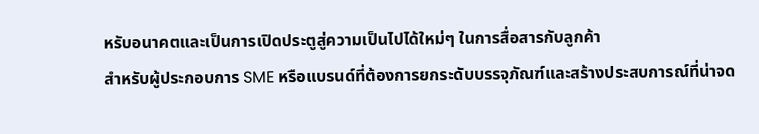หรับอนาคตและเป็นการเปิดประตูสู่ความเป็นไปได้ใหม่ๆ ในการสื่อสารกับลูกค้า
สำหรับผู้ประกอบการ SME หรือแบรนด์ที่ต้องการยกระดับบรรจุภัณฑ์และสร้างประสบการณ์ที่น่าจด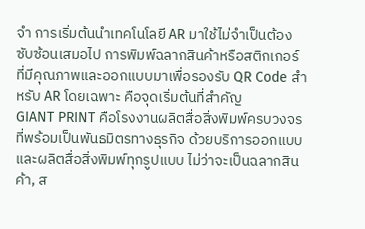จำ การเริ่มต้นนำเทคโนโลยี AR มาใช้ไม่จำเป็นต้องซับซ้อนเสมอไป การพิมพ์ฉลากสินค้าหรือสติกเกอร์ที่มีคุณภาพและออกแบบมาเพื่อรองรับ QR Code สำหรับ AR โดยเฉพาะ คือจุดเริ่มต้นที่สำคัญ
GIANT PRINT คือโรงงานผลิตสื่อสิ่งพิมพ์ครบวงจรที่พร้อมเป็นพันธมิตรทางธุรกิจ ด้วยบริการออกแบบและผลิตสื่อสิ่งพิมพ์ทุกรูปแบบ ไม่ว่าจะเป็นฉลากสินค้า, ส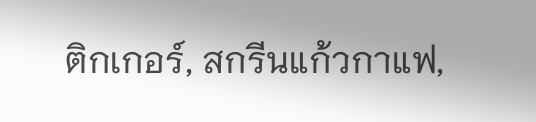ติกเกอร์, สกรีนแก้วกาแฟ,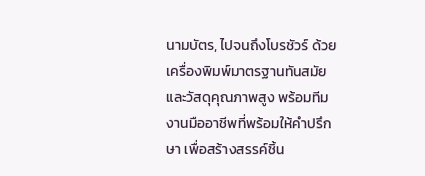นามบัตร, ไปจนถึงโบรชัวร์ ด้วยเครื่องพิมพ์มาตรฐานทันสมัยและวัสดุคุณภาพสูง พร้อมทีมงานมืออาชีพที่พร้อมให้คำปรึกษา เพื่อสร้างสรรค์ชิ้น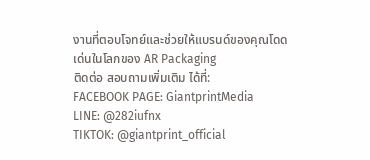งานที่ตอบโจทย์และช่วยให้แบรนด์ของคุณโดดเด่นในโลกของ AR Packaging
ติดต่อ สอบถามเพิ่มเติม ได้ที่:
FACEBOOK PAGE: GiantprintMedia
LINE: @282iufnx
TIKTOK: @giantprint_official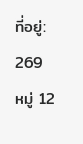ที่อยู่: 269 หมู่ 12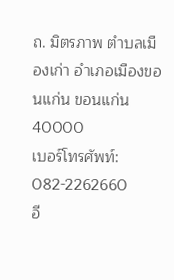ถ. มิตรภาพ ตำบลเมืองเก่า อำเภอเมืองขอนแก่น ขอนแก่น 40000
เบอร์โทรศัพท์: 082-2262660
อี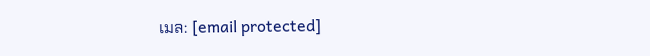เมล: [email protected]